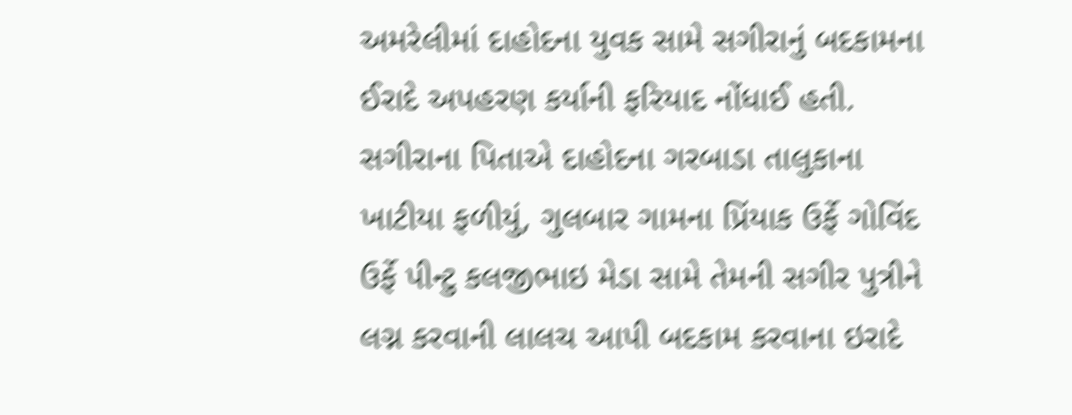અમરેલીમાં દાહોદના યુવક સામે સગીરાનું બદકામના ઈરાદે અપહરણ કર્યાની ફરિયાદ નોંધાઈ હતી. સગીરાના પિતાએ દાહોદના ગરબાડા તાલુકાના ખાટીયા ફળીયું, ગુલબાર ગામના પ્રિંયાક ઉર્ફે ગોવિંદ ઉર્ફે પીન્ટુ કલજીભાઇ મેડા સામે તેમની સગીર પુત્રીને લગ્ન કરવાની લાલચ આપી બદકામ કરવાના ઇરાદે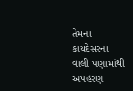તેમના કાયદેસરના વાલી પણામાંથી અપહરણ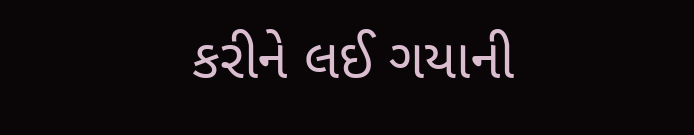કરીને લઈ ગયાની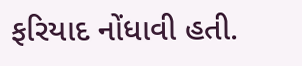ફરિયાદ નોંધાવી હતી.